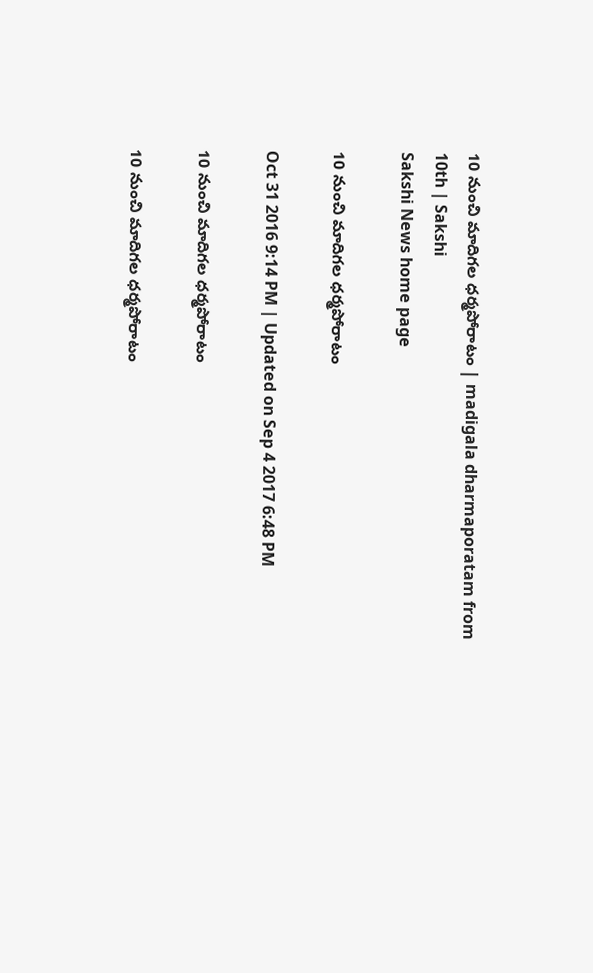10 నుంచి మాదిగల ధర్మపోరాటం | madigala dharmaporatam from 10th | Sakshi
Sakshi News home page

10 నుంచి మాదిగల ధర్మపోరాటం

Oct 31 2016 9:14 PM | Updated on Sep 4 2017 6:48 PM

10 నుంచి మాదిగల ధర్మపోరాటం

10 నుంచి మాదిగల ధర్మపోరాటం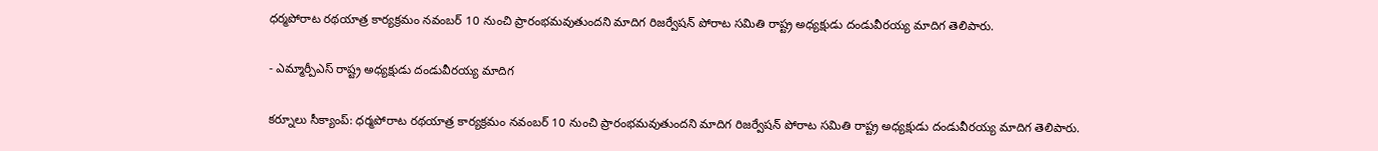ధర్మపోరాట రథయాత్ర కార్యక్రమం నవంబర్‌ 10 నుంచి ప్రారంభమవుతుందని మాదిగ రిజర్వేషన్‌ పోరాట సమితి రాష్ట్ర అధ్యక్షుడు దండువీరయ్య మాదిగ తెలిపారు.

- ఎమ్మార్పీఎస్‌ రాష్ట్ర అధ్యక్షుడు దండువీరయ్య మాదిగ

కర్నూలు సీక్యాంప్‌: ధర్మపోరాట రథయాత్ర కార్యక్రమం నవంబర్‌ 10 నుంచి ప్రారంభమవుతుందని మాదిగ రిజర్వేషన్‌ పోరాట సమితి రాష్ట్ర అధ్యక్షుడు దండువీరయ్య మాదిగ తెలిపారు.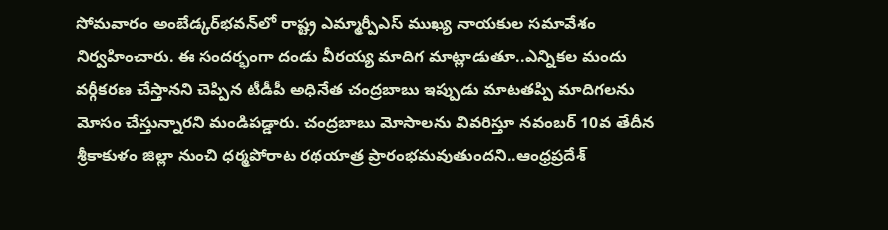సోమవారం అంబేడ్కర్‌భవన్‌లో రాష్ట్ర ఎమ్మార్పీఎస్‌ ముఖ్య నాయకుల సమావేశం నిర్వహించారు. ఈ సందర్భంగా దండు వీరయ్య మాదిగ మాట్లాడుతూ..ఎన్నికల మందు వర్గీకరణ చేస్తానని చెప్పిన టీడీపీ అధినేత చంద్రబాబు ఇప్పుడు మాటతప్పి మాదిగలను మోసం చేస్తున్నారని మండిపడ్డారు. చంద్రబాబు మోసాలను వివరిస్తూ నవంబర్‌ 10వ తేదీన శ్రీకాకుళం జిల్లా నుంచి ధర్మపోరాట రథయాత్ర ప్రారంభమవుతుందని..ఆంధ్రప్రదేశ్‌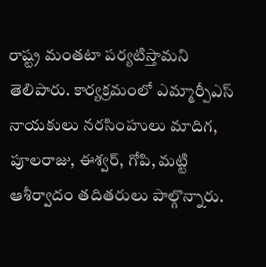రాష్ట్ర మంతటా పర్యటిస్తామని తెలిపారు. కార్యక్రమంలో ఎమ్మార్పీఎస్‌ నాయకులు నరసింహులు మాదిగ, పూలరాజు, ఈశ్వర్, గోపి, మట్టి ఆశీర్వాదం తదితరులు పాల్గొన్నారు.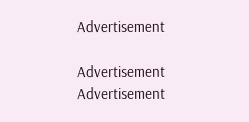Advertisement

Advertisement
Advertisement